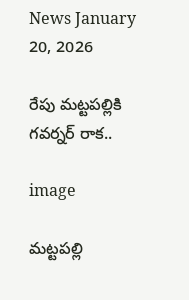News January 20, 2026

రేపు మట్టపల్లికి గవర్నర్ రాక..

image

మట్టపల్లి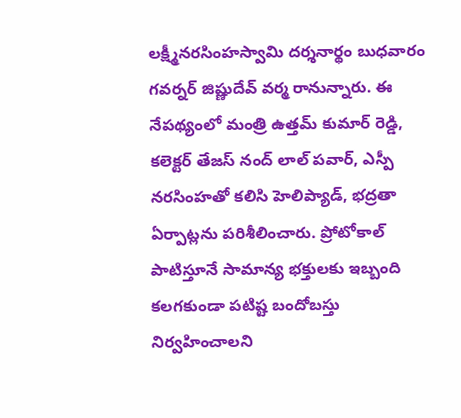లక్ష్మీనరసింహస్వామి దర్శనార్థం బుధవారం గవర్నర్ జిష్ణుదేవ్ వర్మ రానున్నారు. ఈ నేపథ్యంలో మంత్రి ఉత్తమ్ కుమార్ రెడ్డి, కలెక్టర్ తేజస్ నంద్ లాల్ పవార్‌, ఎస్పీ నరసింహతో కలిసి హెలిప్యాడ్, భద్రతా ఏర్పాట్లను పరిశీలించారు. ప్రోటోకాల్ పాటిస్తూనే సామాన్య భక్తులకు ఇబ్బంది కలగకుండా పటిష్ట బందోబస్తు నిర్వహించాలని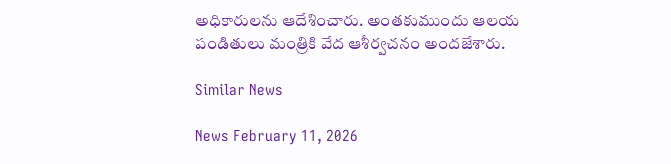అధికారులను ఆదేశించారు. అంతకుముందు ఆలయ పండితులు మంత్రికి వేద ఆశీర్వచనం అందజేశారు.

Similar News

News February 11, 2026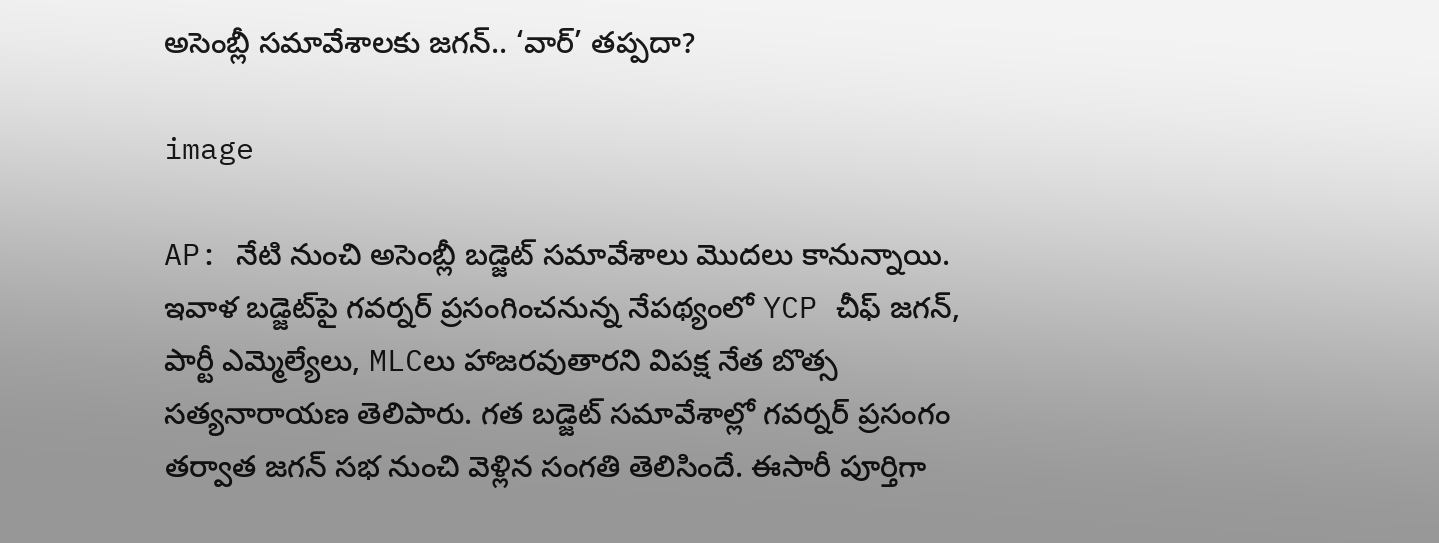అసెంబ్లీ సమావేశాలకు జగన్.. ‘వార్’ తప్పదా?

image

AP: నేటి నుంచి అసెంబ్లీ బడ్జెట్ సమావేశాలు మొదలు కానున్నాయి. ఇవాళ బడ్జెట్‌పై గవర్నర్ ప్రసంగించనున్న నేపథ్యంలో YCP చీఫ్ జగన్, పార్టీ ఎమ్మెల్యేలు, MLCలు హాజరవుతారని విపక్ష నేత బొత్స సత్యనారాయణ తెలిపారు. గత బడ్జెట్ సమావేశాల్లో గవర్నర్ ప్రసంగం తర్వాత జగన్ సభ నుంచి వెళ్లిన సంగతి తెలిసిందే. ఈసారీ పూర్తిగా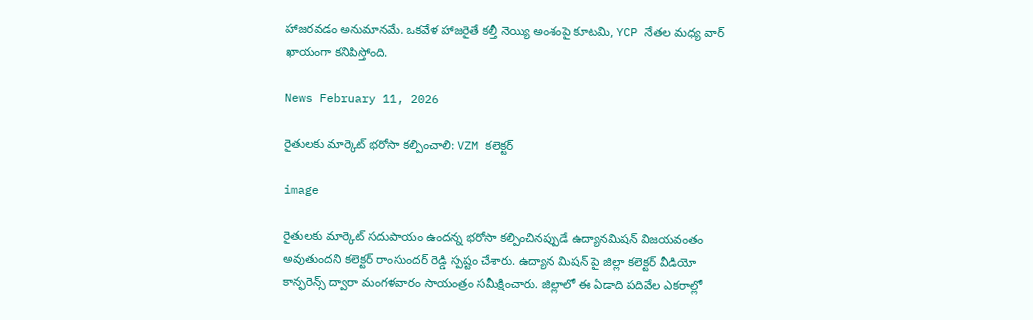హాజరవడం అనుమానమే. ఒకవేళ హాజరైతే కల్తీ నెయ్యి అంశంపై కూటమి, YCP నేతల మధ్య వార్ ఖాయంగా కనిపిస్తోంది.

News February 11, 2026

రైతులకు మార్కెట్ భరోసా కల్పించాలి: VZM కలెక్టర్

image

రైతులకు మార్కెట్ సదుపాయం ఉందన్న భరోసా కల్పించినప్పుడే ఉద్యానమిషన్ విజయవంతం అవుతుందని కలెక్టర్ రాంసుందర్ రెడ్డి స్పష్టం చేశారు. ఉద్యాన మిషన్‌ పై జిల్లా కలెక్టర్ వీడియో కాన్ఫరెన్స్ ద్వారా మంగళవారం సాయంత్రం సమీక్షించారు. జిల్లాలో ఈ ఏడాది పదివేల ఎకరాల్లో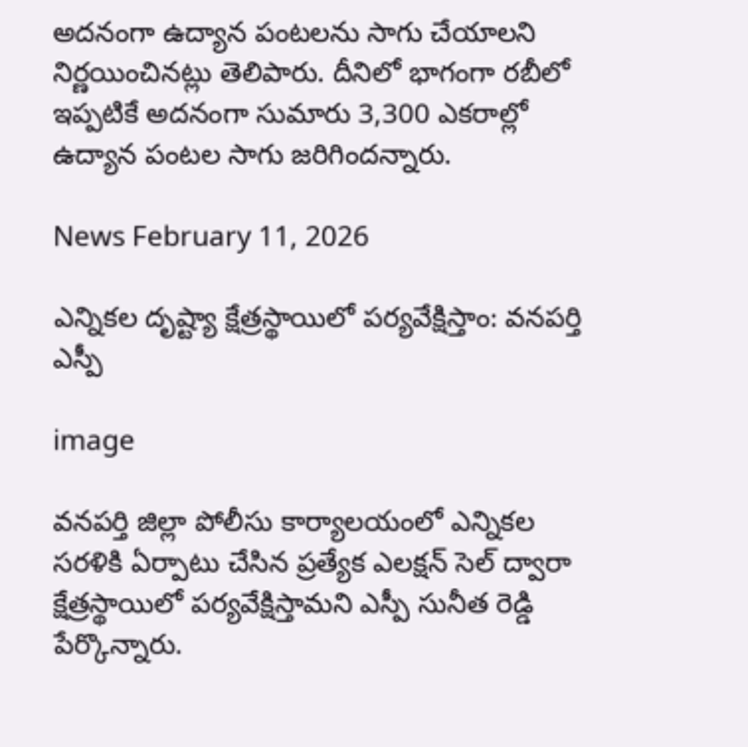అదనంగా ఉద్యాన పంటలను సాగు చేయాలని నిర్ణయించినట్లు తెలిపారు. దీనిలో భాగంగా రబీలో ఇప్పటికే అదనంగా సుమారు 3,300 ఎకరాల్లో ఉద్యాన పంటల సాగు జరిగిందన్నారు.

News February 11, 2026

ఎన్నికల దృష్ట్యా క్షేత్రస్థాయిలో పర్యవేక్షిస్తాం: వనపర్తి ఎస్పీ

image

వనపర్తి జిల్లా పోలీసు కార్యాలయంలో ఎన్నికల సరళికి ఏర్పాటు చేసిన ప్రత్యేక ఎలక్షన్ సెల్ ద్వారా క్షేత్రస్థాయిలో పర్యవేక్షిస్తామని ఎస్పీ సునీత రెడ్డి పేర్కొన్నారు.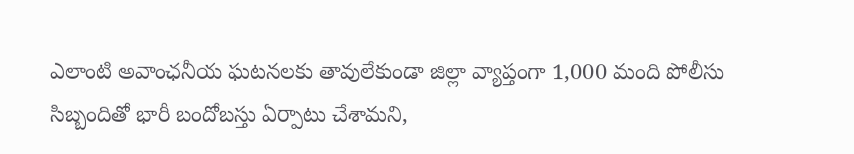ఎలాంటి అవాంఛనీయ ఘటనలకు తావులేకుండా జిల్లా వ్యాప్తంగా 1,000 మంది పోలీసు సిబ్బందితో భారీ బందోబస్తు ఏర్పాటు చేశామని,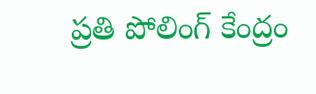ప్రతి పోలింగ్ కేంద్రం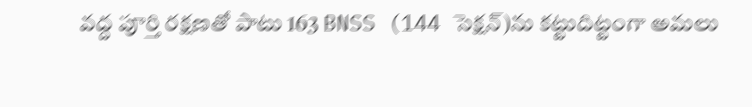వద్ద పూర్తి రక్షణతో పాటు 163 BNSS (144 సెక్షన్)ను కట్టుదిట్టంగా అమలు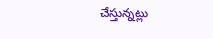చేస్తున్నట్లు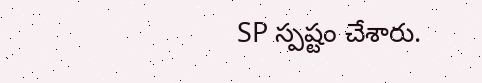SP స్పష్టం చేశారు.